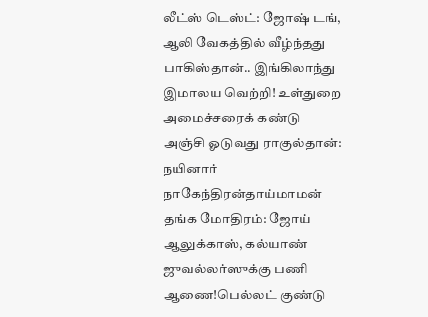லீட்ஸ் டெஸ்ட்: ஜோஷ் டங், ஆலி வேகத்தில் வீழ்ந்தது பாகிஸ்தான்.. இங்கிலாந்து இமாலய வெற்றி! உள்துறை அமைச்சரைக் கண்டு அஞ்சி ஓடுவது ராகுல்தான்: நயினார் நாகேந்திரன்தாய்மாமன் தங்க மோதிரம்: ஜோய் ஆலுக்காஸ், கல்யாண் ஜுவல்லர்ஸுக்கு பணி ஆணை!பெல்லட் குண்டு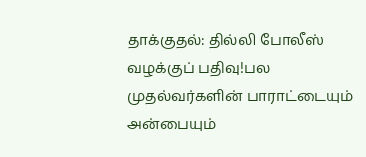தாக்குதல்: தில்லி போலீஸ் வழக்குப் பதிவு!பல முதல்வர்களின் பாராட்டையும் அன்பையும்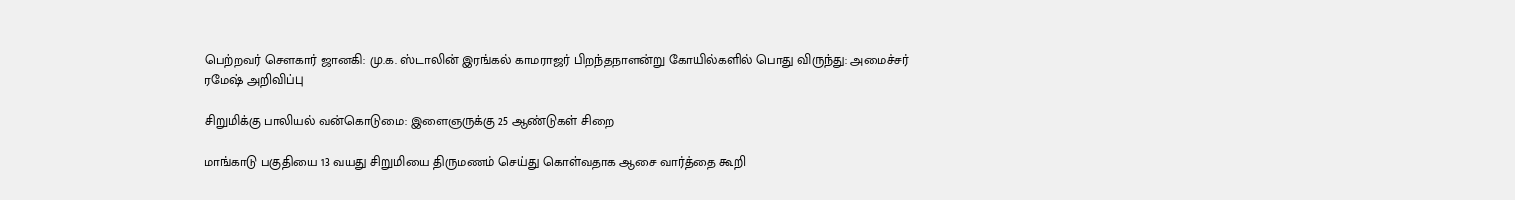பெற்றவர் சௌகார் ஜானகி: மு.க. ஸ்டாலின் இரங்கல் காமராஜர் பிறந்தநாளன்று கோயில்களில் பொது விருந்து: அமைச்சர் ரமேஷ் அறிவிப்பு

சிறுமிக்கு பாலியல் வன்கொடுமை: இளைஞருக்கு 25 ஆண்டுகள் சிறை

மாங்காடு பகுதியை 13 வயது சிறுமியை திருமணம் செய்து கொள்வதாக ஆசை வார்த்தை கூறி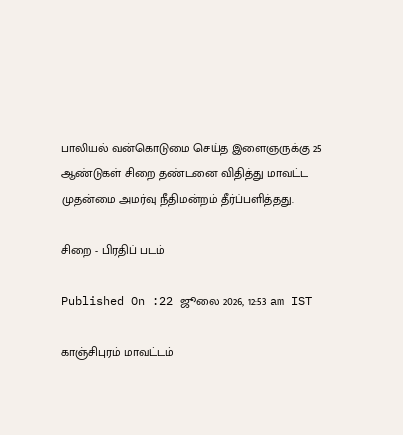பாலியல் வன்கொடுமை செய்த இளைஞருக்கு 25 ஆண்டுகள் சிறை தண்டனை விதித்து மாவட்ட முதன்மை அமர்வு நீதிமன்றம் தீர்ப்பளித்தது.

சிறை - பிரதிப் படம்

Published On :22 ஜூலை 2026, 12:53 am IST

காஞ்சிபுரம் மாவட்டம்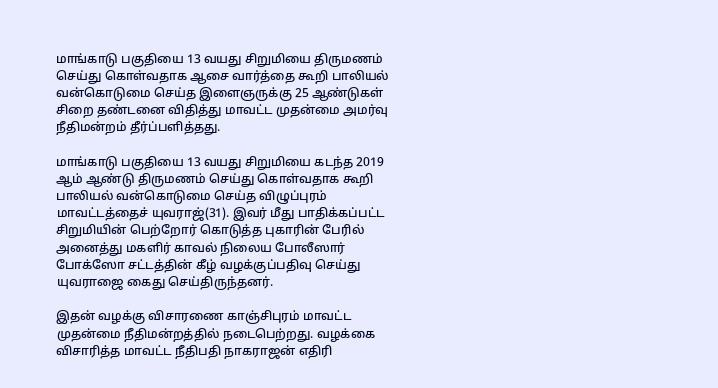மாங்காடு பகுதியை 13 வயது சிறுமியை திருமணம் செய்து கொள்வதாக ஆசை வார்த்தை கூறி பாலியல் வன்கொடுமை செய்த இளைஞருக்கு 25 ஆண்டுகள் சிறை தண்டனை விதித்து மாவட்ட முதன்மை அமர்வு நீதிமன்றம் தீர்ப்பளித்தது.

மாங்காடு பகுதியை 13 வயது சிறுமியை கடந்த 2019 ஆம் ஆண்டு திருமணம் செய்து கொள்வதாக கூறி பாலியல் வன்கொடுமை செய்த விழுப்புரம் மாவட்டத்தைச் யுவராஜ்(31). இவர் மீது பாதிக்கப்பட்ட சிறுமியின் பெற்றோர் கொடுத்த புகாரின் பேரில் அனைத்து மகளிர் காவல் நிலைய போலீஸார் போக்ஸோ சட்டத்தின் கீழ் வழக்குப்பதிவு செய்து யுவராஜை கைது செய்திருந்தனர்.

இதன் வழக்கு விசாரணை காஞ்சிபுரம் மாவட்ட முதன்மை நீதிமன்றத்தில் நடைபெற்றது. வழக்கை விசாரித்த மாவட்ட நீதிபதி நாகராஜன் எதிரி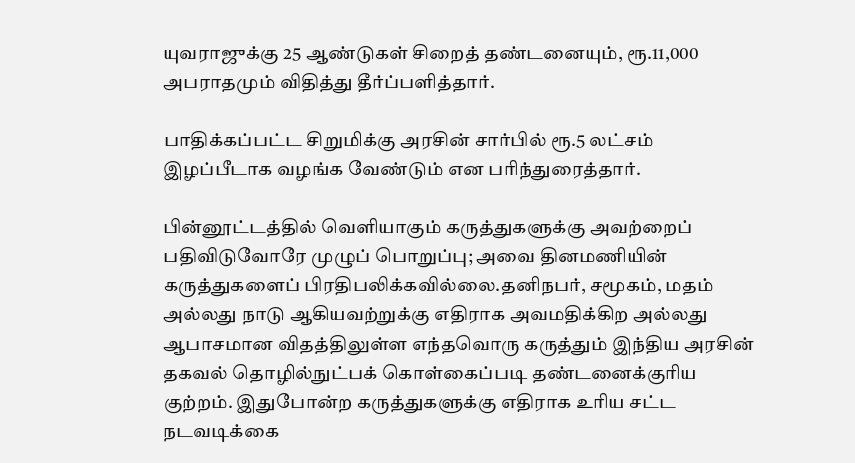யுவராஜுக்கு 25 ஆண்டுகள் சிறைத் தண்டனையும், ரூ.11,000 அபராதமும் விதித்து தீர்ப்பளித்தார்.

பாதிக்கப்பட்ட சிறுமிக்கு அரசின் சார்பில் ரூ.5 லட்சம் இழப்பீடாக வழங்க வேண்டும் என பரிந்துரைத்தார்.

பின்னூட்டத்தில் வெளியாகும் கருத்துகளுக்கு அவற்றைப் பதிவிடுவோரே முழுப் பொறுப்பு; அவை தினமணியின் கருத்துகளைப் பிரதிபலிக்கவில்லை.தனிநபர், சமூகம், மதம் அல்லது நாடு ஆகியவற்றுக்கு எதிராக அவமதிக்கிற அல்லது ஆபாசமான விதத்திலுள்ள எந்தவொரு கருத்தும் இந்திய அரசின் தகவல் தொழில்நுட்பக் கொள்கைப்படி தண்டனைக்குரிய குற்றம். இதுபோன்ற கருத்துகளுக்கு எதிராக உரிய சட்ட நடவடிக்கை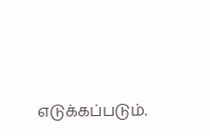எடுக்கப்படும்.